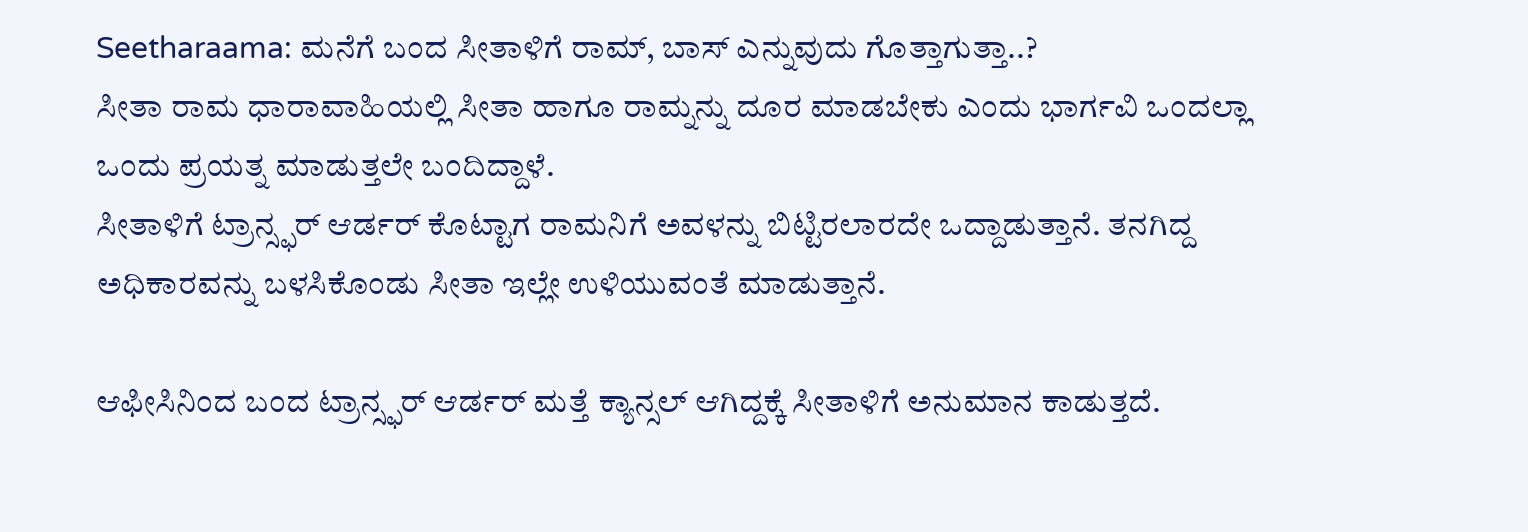Seetharaama: ಮನೆಗೆ ಬಂದ ಸೀತಾಳಿಗೆ ರಾಮ್, ಬಾಸ್ ಎನ್ನುವುದು ಗೊತ್ತಾಗುತ್ತಾ..?
ಸೀತಾ ರಾಮ ಧಾರಾವಾಹಿಯಲ್ಲಿ ಸೀತಾ ಹಾಗೂ ರಾಮ್ನನ್ನು ದೂರ ಮಾಡಬೇಕು ಎಂದು ಭಾರ್ಗವಿ ಒಂದಲ್ಲಾ ಒಂದು ಪ್ರಯತ್ನ ಮಾಡುತ್ತಲೇ ಬಂದಿದ್ದಾಳೆ.
ಸೀತಾಳಿಗೆ ಟ್ರಾನ್ಸ್ಫರ್ ಆರ್ಡರ್ ಕೊಟ್ಟಾಗ ರಾಮನಿಗೆ ಅವಳನ್ನು ಬಿಟ್ಟಿರಲಾರದೇ ಒದ್ದಾಡುತ್ತಾನೆ. ತನಗಿದ್ದ ಅಧಿಕಾರವನ್ನು ಬಳಸಿಕೊಂಡು ಸೀತಾ ಇಲ್ಲೇ ಉಳಿಯುವಂತೆ ಮಾಡುತ್ತಾನೆ.

ಆಫೀಸಿನಿಂದ ಬಂದ ಟ್ರಾನ್ಸ್ಫರ್ ಆರ್ಡರ್ ಮತ್ತೆ ಕ್ಯಾನ್ಸಲ್ ಆಗಿದ್ದಕ್ಕೆ ಸೀತಾಳಿಗೆ ಅನುಮಾನ ಕಾಡುತ್ತದೆ.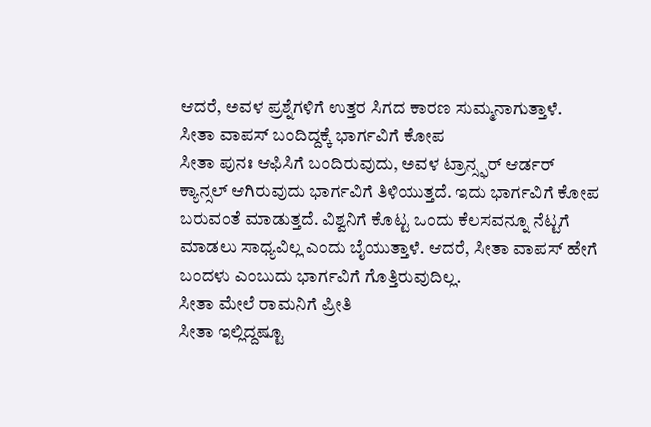ಆದರೆ, ಅವಳ ಪ್ರಶ್ನೆಗಳಿಗೆ ಉತ್ತರ ಸಿಗದ ಕಾರಣ ಸುಮ್ಮನಾಗುತ್ತಾಳೆ.
ಸೀತಾ ವಾಪಸ್ ಬಂದಿದ್ದಕ್ಕೆ ಭಾರ್ಗವಿಗೆ ಕೋಪ
ಸೀತಾ ಪುನಃ ಆಫಿಸಿಗೆ ಬಂದಿರುವುದು, ಅವಳ ಟ್ರಾನ್ಸ್ಫರ್ ಆರ್ಡರ್ ಕ್ಯಾನ್ಸಲ್ ಆಗಿರುವುದು ಭಾರ್ಗವಿಗೆ ತಿಳಿಯುತ್ತದೆ. ಇದು ಭಾರ್ಗವಿಗೆ ಕೋಪ ಬರುವಂತೆ ಮಾಡುತ್ತದೆ. ವಿಶ್ವನಿಗೆ ಕೊಟ್ಟ ಒಂದು ಕೆಲಸವನ್ನೂ ನೆಟ್ಟಗೆ ಮಾಡಲು ಸಾಧ್ಯವಿಲ್ಲ ಎಂದು ಬೈಯುತ್ತಾಳೆ. ಆದರೆ, ಸೀತಾ ವಾಪಸ್ ಹೇಗೆ ಬಂದಳು ಎಂಬುದು ಭಾರ್ಗವಿಗೆ ಗೊತ್ತಿರುವುದಿಲ್ಲ.
ಸೀತಾ ಮೇಲೆ ರಾಮನಿಗೆ ಪ್ರೀತಿ
ಸೀತಾ ಇಲ್ಲಿದ್ದಷ್ಟೂ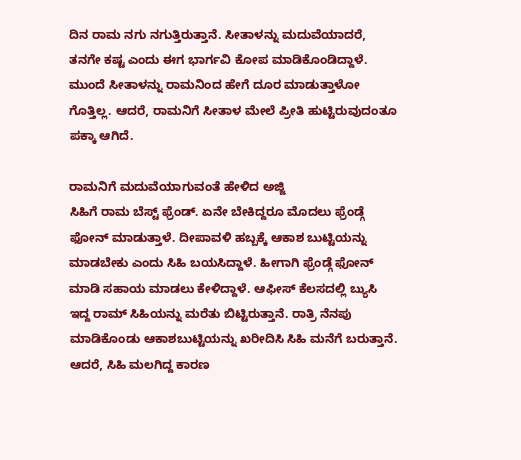ದಿನ ರಾಮ ನಗು ನಗುತ್ತಿರುತ್ತಾನೆ. ಸೀತಾಳನ್ನು ಮದುವೆಯಾದರೆ, ತನಗೇ ಕಷ್ಟ ಎಂದು ಈಗ ಭಾರ್ಗವಿ ಕೋಪ ಮಾಡಿಕೊಂಡಿದ್ದಾಳೆ. ಮುಂದೆ ಸೀತಾಳನ್ನು ರಾಮನಿಂದ ಹೇಗೆ ದೂರ ಮಾಡುತ್ತಾಳೋ ಗೊತ್ತಿಲ್ಲ. ಆದರೆ, ರಾಮನಿಗೆ ಸೀತಾಳ ಮೇಲೆ ಪ್ರೀತಿ ಹುಟ್ಟಿರುವುದಂತೂ ಪಕ್ಕಾ ಆಗಿದೆ.

ರಾಮನಿಗೆ ಮದುವೆಯಾಗುವಂತೆ ಹೇಳಿದ ಅಜ್ಜಿ
ಸಿಹಿಗೆ ರಾಮ ಬೆಸ್ಟ್ ಫ್ರೆಂಡ್. ಏನೇ ಬೇಕಿದ್ದರೂ ಮೊದಲು ಫ್ರೆಂಡ್ಗೆ ಫೋನ್ ಮಾಡುತ್ತಾಳೆ. ದೀಪಾವಳಿ ಹಬ್ಬಕ್ಕೆ ಆಕಾಶ ಬುಟ್ಟಿಯನ್ನು ಮಾಡಬೇಕು ಎಂದು ಸಿಹಿ ಬಯಸಿದ್ದಾಳೆ. ಹೀಗಾಗಿ ಫ್ರೆಂಡ್ಗೆ ಫೋನ್ ಮಾಡಿ ಸಹಾಯ ಮಾಡಲು ಕೇಳಿದ್ದಾಳೆ. ಆಫೀಸ್ ಕೆಲಸದಲ್ಲಿ ಬ್ಯುಸಿ ಇದ್ದ ರಾಮ್ ಸಿಹಿಯನ್ನು ಮರೆತು ಬಿಟ್ಟಿರುತ್ತಾನೆ. ರಾತ್ರಿ ನೆನಪು ಮಾಡಿಕೊಂಡು ಆಕಾಶಬುಟ್ಟಿಯನ್ನು ಖರೀದಿಸಿ ಸಿಹಿ ಮನೆಗೆ ಬರುತ್ತಾನೆ. ಆದರೆ, ಸಿಹಿ ಮಲಗಿದ್ದ ಕಾರಣ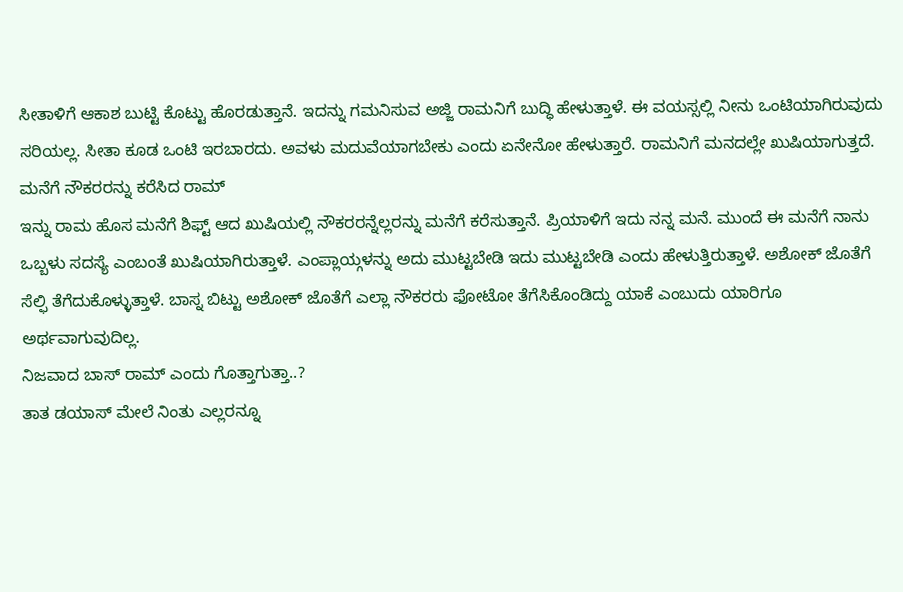ಸೀತಾಳಿಗೆ ಆಕಾಶ ಬುಟ್ಟಿ ಕೊಟ್ಟು ಹೊರಡುತ್ತಾನೆ. ಇದನ್ನು ಗಮನಿಸುವ ಅಜ್ಜಿ ರಾಮನಿಗೆ ಬುದ್ಧಿ ಹೇಳುತ್ತಾಳೆ. ಈ ವಯಸ್ಸಲ್ಲಿ ನೀನು ಒಂಟಿಯಾಗಿರುವುದು ಸರಿಯಲ್ಲ. ಸೀತಾ ಕೂಡ ಒಂಟಿ ಇರಬಾರದು. ಅವಳು ಮದುವೆಯಾಗಬೇಕು ಎಂದು ಏನೇನೋ ಹೇಳುತ್ತಾರೆ. ರಾಮನಿಗೆ ಮನದಲ್ಲೇ ಖುಷಿಯಾಗುತ್ತದೆ.
ಮನೆಗೆ ನೌಕರರನ್ನು ಕರೆಸಿದ ರಾಮ್
ಇನ್ನು ರಾಮ ಹೊಸ ಮನೆಗೆ ಶಿಫ್ಟ್ ಆದ ಖುಷಿಯಲ್ಲಿ ನೌಕರರನ್ನೆಲ್ಲರನ್ನು ಮನೆಗೆ ಕರೆಸುತ್ತಾನೆ. ಪ್ರಿಯಾಳಿಗೆ ಇದು ನನ್ನ ಮನೆ. ಮುಂದೆ ಈ ಮನೆಗೆ ನಾನು ಒಬ್ಬಳು ಸದಸ್ಯೆ ಎಂಬಂತೆ ಖುಷಿಯಾಗಿರುತ್ತಾಳೆ. ಎಂಪ್ಲಾಯ್ಗಳನ್ನು ಅದು ಮುಟ್ಟಬೇಡಿ ಇದು ಮುಟ್ಟಬೇಡಿ ಎಂದು ಹೇಳುತ್ತಿರುತ್ತಾಳೆ. ಅಶೋಕ್ ಜೊತೆಗೆ ಸೆಲ್ಫಿ ತೆಗೆದುಕೊಳ್ಳುತ್ತಾಳೆ. ಬಾಸ್ನ ಬಿಟ್ಟು ಅಶೋಕ್ ಜೊತೆಗೆ ಎಲ್ಲಾ ನೌಕರರು ಫೋಟೋ ತೆಗೆಸಿಕೊಂಡಿದ್ದು ಯಾಕೆ ಎಂಬುದು ಯಾರಿಗೂ ಅರ್ಥವಾಗುವುದಿಲ್ಲ.
ನಿಜವಾದ ಬಾಸ್ ರಾಮ್ ಎಂದು ಗೊತ್ತಾಗುತ್ತಾ..?
ತಾತ ಡಯಾಸ್ ಮೇಲೆ ನಿಂತು ಎಲ್ಲರನ್ನೂ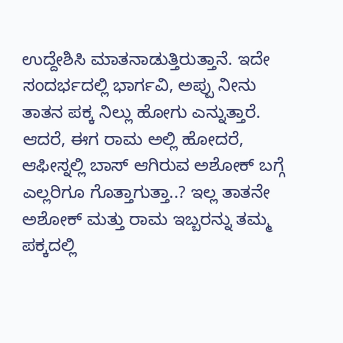ಉದ್ದೇಶಿಸಿ ಮಾತನಾಡುತ್ತಿರುತ್ತಾನೆ. ಇದೇ ಸಂದರ್ಭದಲ್ಲಿ ಭಾರ್ಗವಿ, ಅಪ್ಪು ನೀನು ತಾತನ ಪಕ್ಕ ನಿಲ್ಲು ಹೋಗು ಎನ್ನುತ್ತಾರೆ. ಆದರೆ, ಈಗ ರಾಮ ಅಲ್ಲಿ ಹೋದರೆ, ಆಫೀಸ್ನಲ್ಲಿ ಬಾಸ್ ಆಗಿರುವ ಅಶೋಕ್ ಬಗ್ಗೆ ಎಲ್ಲರಿಗೂ ಗೊತ್ತಾಗುತ್ತಾ..? ಇಲ್ಲ ತಾತನೇ ಅಶೋಕ್ ಮತ್ತು ರಾಮ ಇಬ್ಬರನ್ನು ತಮ್ಮ ಪಕ್ಕದಲ್ಲಿ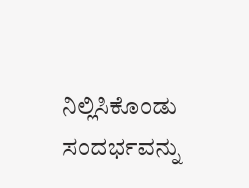ನಿಲ್ಲಿಸಿಕೊಂಡು ಸಂದರ್ಭವನ್ನು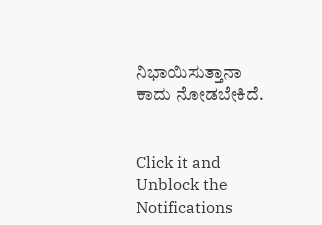ನಿಭಾಯಿಸುತ್ತಾನಾ ಕಾದು ನೋಡಬೇಕಿದೆ.


Click it and Unblock the Notifications